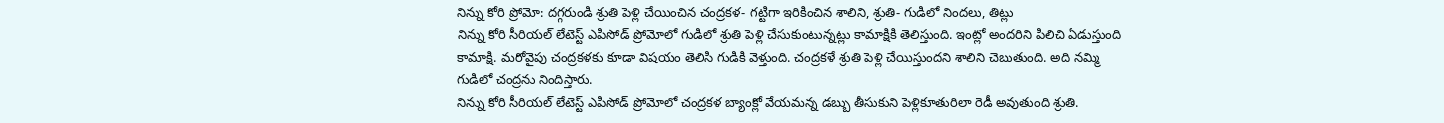నిన్ను కోరి ప్రోమో: దగ్గరుండి శ్రుతి పెళ్లి చేయించిన చంద్రకళ- గట్టిగా ఇరికించిన శాలిని, శ్రుతి- గుడిలో నిందలు, తిట్లు
నిన్ను కోరి సీరియల్ లేటెస్ట్ ఎపిసోడ్ ప్రోమోలో గుడిలో శ్రుతి పెళ్లి చేసుకుంటున్నట్లు కామాక్షికి తెలిస్తుంది. ఇంట్లో అందరిని పిలిచి ఏడుస్తుంది కామాక్షి. మరోవైపు చంద్రకళకు కూడా విషయం తెలిసి గుడికి వెళ్తుంది. చంద్రకళే శ్రుతి పెళ్లి చేయిస్తుందని శాలిని చెబుతుంది. అది నమ్మి గుడిలో చంద్రను నిందిస్తారు.
నిన్ను కోరి సీరియల్ లేటెస్ట్ ఎపిసోడ్ ప్రోమోలో చంద్రకళ బ్యాంక్లో వేయమన్న డబ్బు తీసుకుని పెళ్లికూతురిలా రెడీ అవుతుంది శ్రుతి.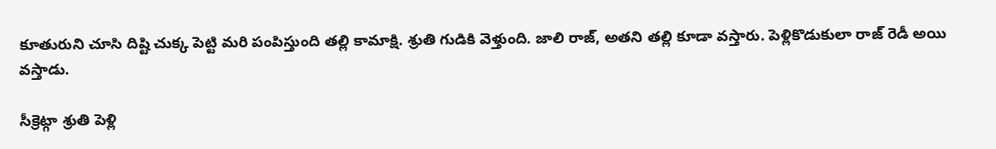కూతురుని చూసి దిష్టి చుక్క పెట్టి మరి పంపిస్తుంది తల్లి కామాక్షి. శ్రుతి గుడికి వెళ్తుంది. జాలి రాజ్, అతని తల్లి కూడా వస్తారు. పెళ్లికొడుకులా రాజ్ రెడీ అయి వస్తాడు.

సీక్రెట్గా శ్రుతి పెళ్లి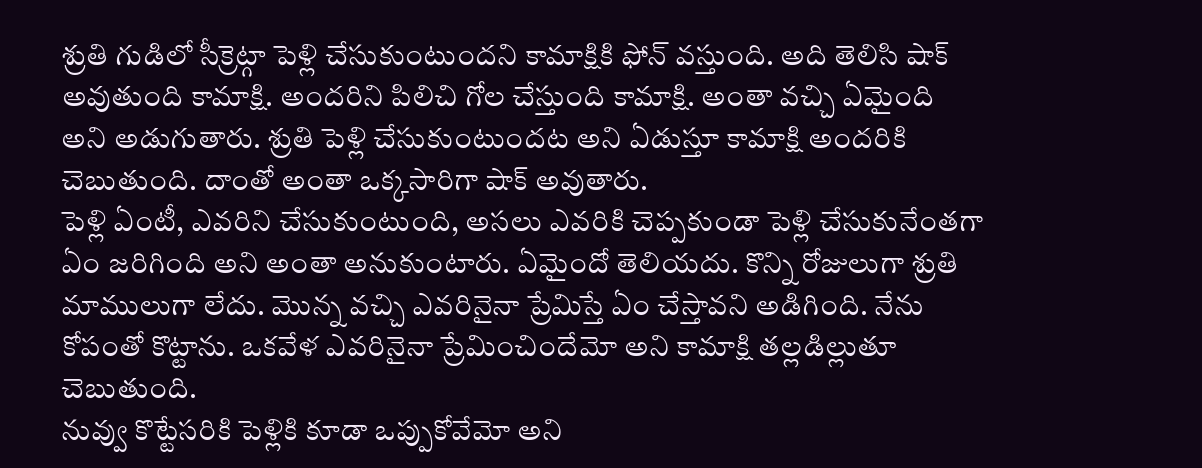శ్రుతి గుడిలో సీక్రెట్గా పెళ్లి చేసుకుంటుందని కామాక్షికి ఫోన్ వస్తుంది. అది తెలిసి షాక్ అవుతుంది కామాక్షి. అందరిని పిలిచి గోల చేస్తుంది కామాక్షి. అంతా వచ్చి ఏమైంది అని అడుగుతారు. శ్రుతి పెళ్లి చేసుకుంటుందట అని ఏడుస్తూ కామాక్షి అందరికి చెబుతుంది. దాంతో అంతా ఒక్కసారిగా షాక్ అవుతారు.
పెళ్లి ఏంటీ, ఎవరిని చేసుకుంటుంది, అసలు ఎవరికి చెప్పకుండా పెళ్లి చేసుకునేంతగా ఏం జరిగింది అని అంతా అనుకుంటారు. ఏమైందో తెలియదు. కొన్ని రోజులుగా శ్రుతి మాములుగా లేదు. మొన్న వచ్చి ఎవరినైనా ప్రేమిస్తే ఏం చేస్తావని అడిగింది. నేను కోపంతో కొట్టాను. ఒకవేళ ఎవరినైనా ప్రేమించిందేమో అని కామాక్షి తల్లడిల్లుతూ చెబుతుంది.
నువ్వు కొట్టేసరికి పెళ్లికి కూడా ఒప్పుకోవేమో అని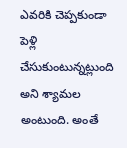ఎవరికి చెప్పకుండా పెళ్లి చేసుకుంటున్నట్లుంది అని శ్యామల అంటుంది. అంతే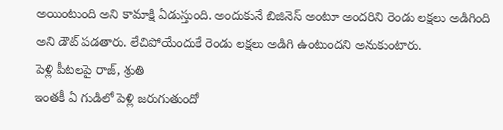అయింటుంది అని కామాక్షి ఏడుస్తుంది. అందుకునే బిజినెస్ అంటూ అందరిని రెండు లక్షలు అడిగింది అని డౌట్ పడతారు. లేచిపోయేందుకే రెండు లక్షలు అడిగి ఉంటుందని అనుకుంటారు.
పెళ్లి పీటలపై రాజ్, శ్రుతి
ఇంతకీ ఏ గుడిలో పెళ్లి జరుగుతుందో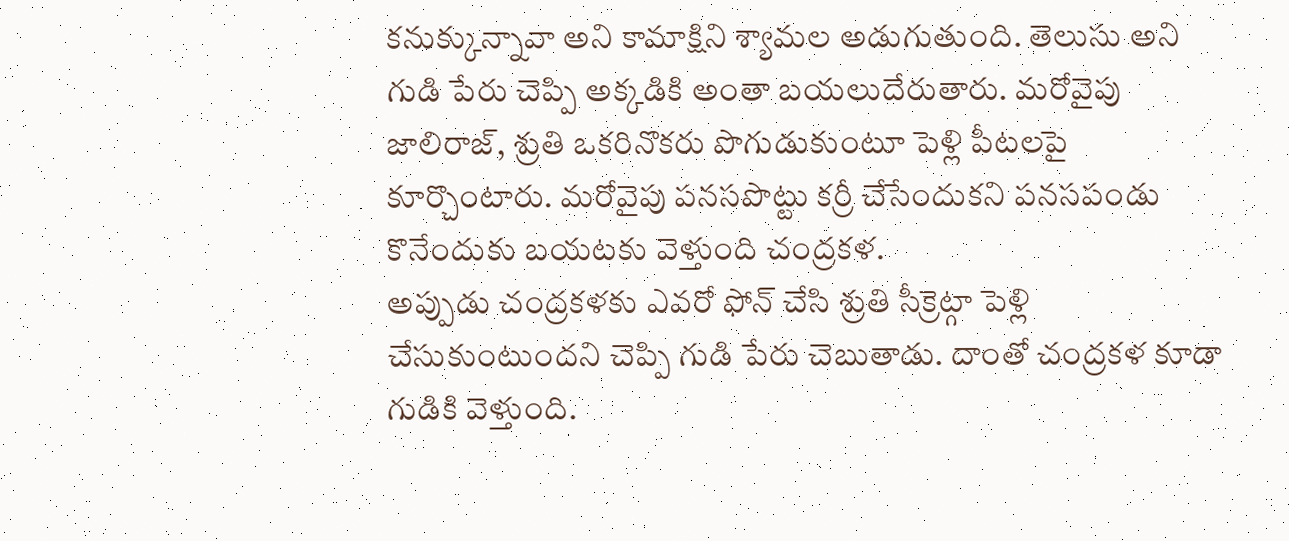కనుక్కున్నావా అని కామాక్షిని శ్యామల అడుగుతుంది. తెలుసు అని గుడి పేరు చెప్పి అక్కడికి అంతా బయలుదేరుతారు. మరోవైపు జాలిరాజ్, శ్రుతి ఒకరినొకరు పొగుడుకుంటూ పెళ్లి పీటలపై కూర్చొంటారు. మరోవైపు పనసపొట్టు కర్రీ చేసేందుకని పనసపండు కొనేందుకు బయటకు వెళ్తుంది చంద్రకళ.
అప్పుడు చంద్రకళకు ఎవరో ఫోన్ చేసి శ్రుతి సీక్రెట్గా పెళ్లి చేసుకుంటుందని చెప్పి గుడి పేరు చెబుతాడు. దాంతో చంద్రకళ కూడా గుడికి వెళ్తుంది.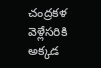చంద్రకళ వెళ్లేసరికి అక్కడ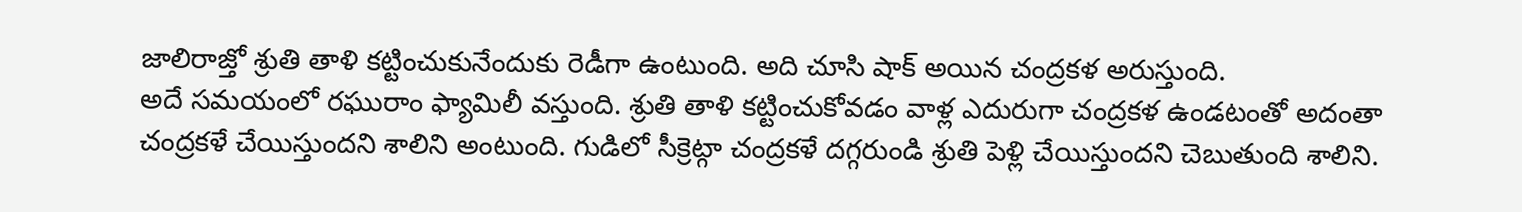జాలిరాజ్తో శ్రుతి తాళి కట్టించుకునేందుకు రెడీగా ఉంటుంది. అది చూసి షాక్ అయిన చంద్రకళ అరుస్తుంది.
అదే సమయంలో రఘురాం ఫ్యామిలీ వస్తుంది. శ్రుతి తాళి కట్టించుకోవడం వాళ్ల ఎదురుగా చంద్రకళ ఉండటంతో అదంతా చంద్రకళే చేయిస్తుందని శాలిని అంటుంది. గుడిలో సీక్రెట్గా చంద్రకళే దగ్గరుండి శ్రుతి పెళ్లి చేయిస్తుందని చెబుతుంది శాలిని.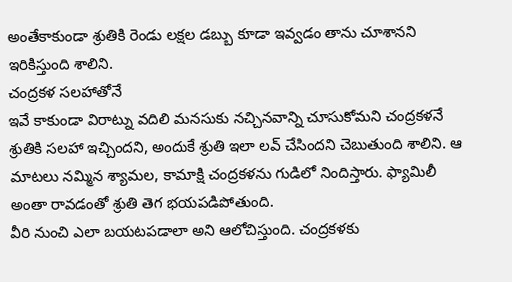అంతేకాకుండా శ్రుతికి రెండు లక్షల డబ్బు కూడా ఇవ్వడం తాను చూశానని ఇరికిస్తుంది శాలిని.
చంద్రకళ సలహాతోనే
ఇవే కాకుండా విరాట్ను వదిలి మనసుకు నచ్చినవాన్ని చూసుకోమని చంద్రకళనే శ్రుతికి సలహా ఇచ్చిందని, అందుకే శ్రుతి ఇలా లవ్ చేసిందని చెబుతుంది శాలిని. ఆ మాటలు నమ్మిన శ్యామల, కామాక్షి చంద్రకళను గుడిలో నిందిస్తారు. ఫ్యామిలీ అంతా రావడంతో శ్రుతి తెగ భయపడిపోతుంది.
వీరి నుంచి ఎలా బయటపడాలా అని ఆలోచిస్తుంది. చంద్రకళకు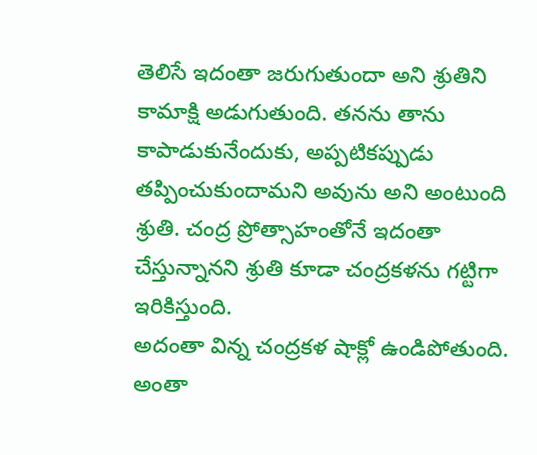తెలిసే ఇదంతా జరుగుతుందా అని శ్రుతిని కామాక్షి అడుగుతుంది. తనను తాను కాపాడుకునేందుకు, అప్పటికప్పుడు తప్పించుకుందామని అవును అని అంటుంది శ్రుతి. చంద్ర ప్రోత్సాహంతోనే ఇదంతా చేస్తున్నానని శ్రుతి కూడా చంద్రకళను గట్టిగా ఇరికిస్తుంది.
అదంతా విన్న చంద్రకళ షాక్లో ఉండిపోతుంది. అంతా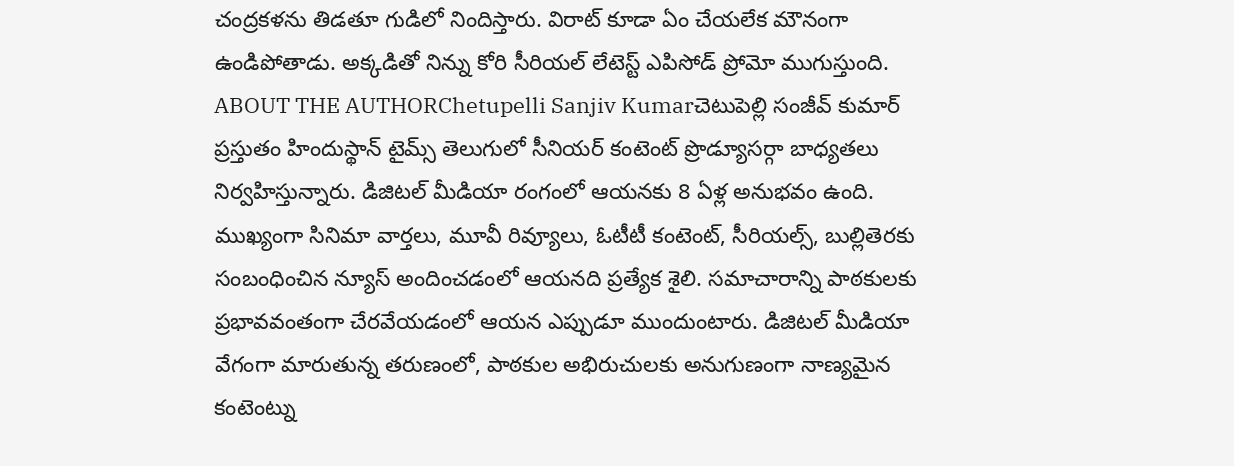చంద్రకళను తిడతూ గుడిలో నిందిస్తారు. విరాట్ కూడా ఏం చేయలేక మౌనంగా ఉండిపోతాడు. అక్కడితో నిన్ను కోరి సీరియల్ లేటెస్ట్ ఎపిసోడ్ ప్రోమో ముగుస్తుంది.
ABOUT THE AUTHORChetupelli Sanjiv Kumarచెటుపెల్లి సంజీవ్ కుమార్ ప్రస్తుతం హిందుస్థాన్ టైమ్స్ తెలుగులో సీనియర్ కంటెంట్ ప్రొడ్యూసర్గా బాధ్యతలు నిర్వహిస్తున్నారు. డిజిటల్ మీడియా రంగంలో ఆయనకు 8 ఏళ్ల అనుభవం ఉంది. ముఖ్యంగా సినిమా వార్తలు, మూవీ రివ్యూలు, ఓటీటీ కంటెంట్, సీరియల్స్, బుల్లితెరకు సంబంధించిన న్యూస్ అందించడంలో ఆయనది ప్రత్యేక శైలి. సమాచారాన్ని పాఠకులకు ప్రభావవంతంగా చేరవేయడంలో ఆయన ఎప్పుడూ ముందుంటారు. డిజిటల్ మీడియా వేగంగా మారుతున్న తరుణంలో, పాఠకుల అభిరుచులకు అనుగుణంగా నాణ్యమైన కంటెంట్ను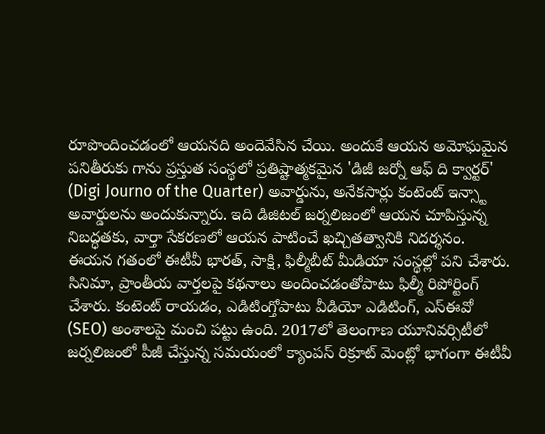రూపొందించడంలో ఆయనది అందెవేసిన చేయి. అందుకే ఆయన అమోఘమైన పనితీరుకు గాను ప్రస్తుత సంస్థలో ప్రతిష్టాత్మకమైన 'డిజీ జర్నో ఆఫ్ ది క్వార్టర్' (Digi Journo of the Quarter) అవార్డును, అనేకసార్లు కంటెంట్ ఇన్స్టా అవార్డులను అందుకున్నారు. ఇది డిజిటల్ జర్నలిజంలో ఆయన చూపిస్తున్న నిబద్ధతకు, వార్తా సేకరణలో ఆయన పాటించే ఖచ్చితత్వానికి నిదర్శనం. ఈయన గతంలో ఈటీవీ భారత్, సాక్షి, ఫిల్మీబీట్ మీడియా సంస్థల్లో పని చేశారు. సినిమా, ప్రాంతీయ వార్తలపై కథనాలు అందించడంతోపాటు ఫిల్మీ రిపోర్టింగ్ చేశారు. కంటెంట్ రాయడం, ఎడిటింగ్తోపాటు వీడియో ఎడిటింగ్, ఎస్ఈవో (SEO) అంశాలపై మంచి పట్టు ఉంది. 2017లో తెలంగాణ యూనివర్సిటీలో జర్నలిజంలో పీజీ చేస్తున్న సమయంలో క్యాంపస్ రిక్రూట్ మెంట్లో భాగంగా ఈటీవీ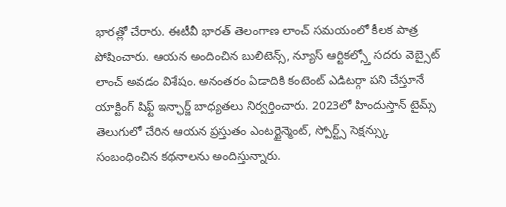భారత్లో చేరారు. ఈటీవీ భారత్ తెలంగాణ లాంచ్ సమయంలో కీలక పాత్ర పోషించారు. ఆయన అందించిన బులిటెన్స్, న్యూస్ ఆర్టికల్స్తో సదరు వెబ్సైట్ లాంచ్ అవడం విశేషం. అనంతరం ఏడాదికి కంటెంట్ ఎడిటర్గా పని చేస్తూనే యాక్టింగ్ షిఫ్ట్ ఇన్ఛార్జ్ బాధ్యతలు నిర్వర్తించారు. 2023లో హిందుస్తాన్ టైమ్స్ తెలుగులో చేరిన ఆయన ప్రస్తుతం ఎంటర్టైన్మెంట్, స్పోర్ట్స్ సెక్షన్స్కు సంబంధించిన కథనాలను అందిస్తున్నారు.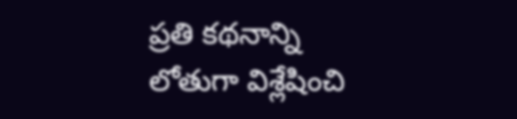ప్రతి కథనాన్ని లోతుగా విశ్లేషించి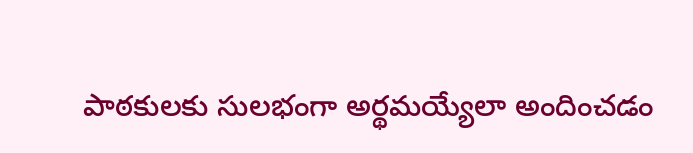పాఠకులకు సులభంగా అర్థమయ్యేలా అందించడం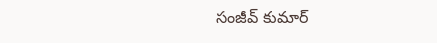సంజీవ్ కుమార్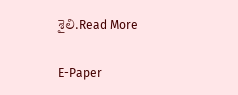శైలి.Read More

E-Paper